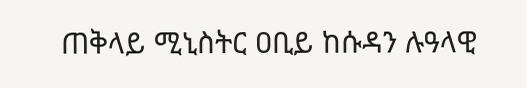ጠቅላይ ሚኒስትር ዐቢይ ከሱዳን ሉዓላዊ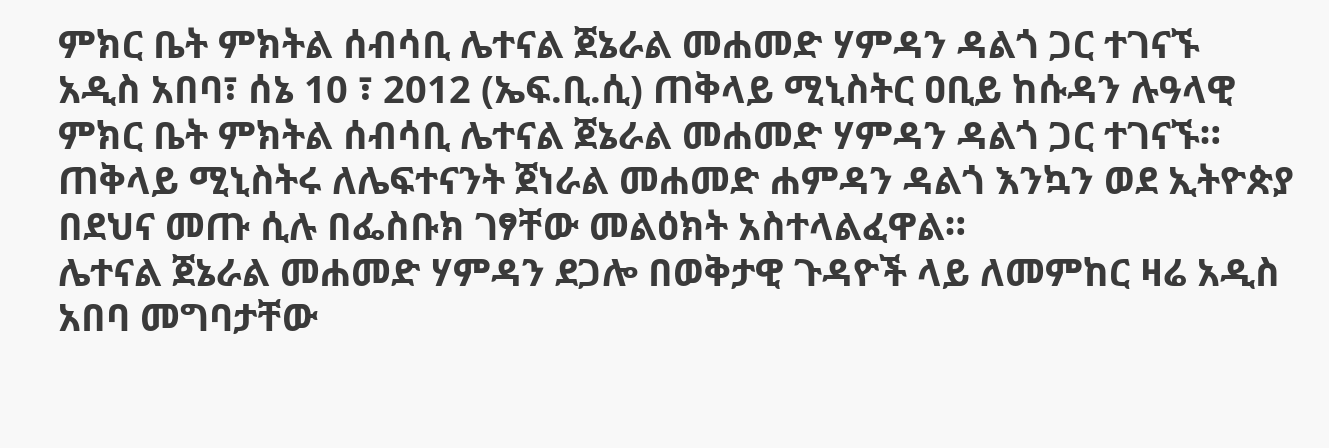ምክር ቤት ምክትል ሰብሳቢ ሌተናል ጀኔራል መሐመድ ሃምዳን ዳልጎ ጋር ተገናኙ
አዲስ አበባ፣ ሰኔ 10 ፣ 2012 (ኤፍ.ቢ.ሲ) ጠቅላይ ሚኒስትር ዐቢይ ከሱዳን ሉዓላዊ ምክር ቤት ምክትል ሰብሳቢ ሌተናል ጀኔራል መሐመድ ሃምዳን ዳልጎ ጋር ተገናኙ።
ጠቅላይ ሚኒስትሩ ለሌፍተናንት ጀነራል መሐመድ ሐምዳን ዳልጎ እንኳን ወደ ኢትዮጵያ በደህና መጡ ሲሉ በፌስቡክ ገፃቸው መልዕክት አስተላልፈዋል።
ሌተናል ጀኔራል መሐመድ ሃምዳን ደጋሎ በወቅታዊ ጉዳዮች ላይ ለመምከር ዛሬ አዲስ አበባ መግባታቸው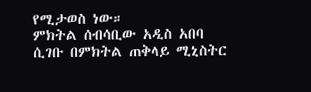የሚታወስ ነው።
ምክትል ሰብሳቢው አዲስ አበባ ሲገቡ በምክትል ጠቅላይ ሚኒስትር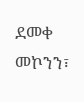ደመቀ መኮንን፣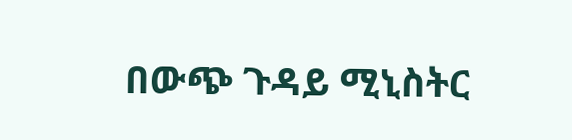በውጭ ጉዳይ ሚኒስትር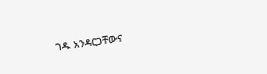ገዱ አንዳርጋቸውና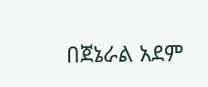በጀኔራል አደም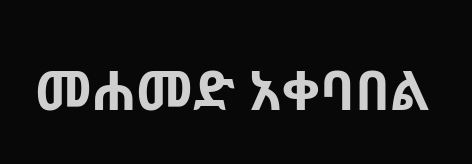መሐመድ አቀባበል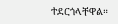ተደርጎላቸዋል።